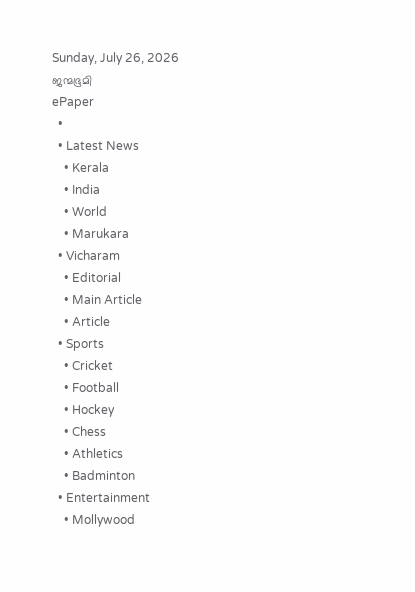Sunday, July 26, 2026
ജന്മഭൂമി
ePaper
  •
  • Latest News
    • Kerala
    • India
    • World
    • Marukara
  • Vicharam
    • Editorial
    • Main Article
    • Article
  • Sports
    • Cricket
    • Football
    • Hockey
    • Chess
    • Athletics
    • Badminton
  • Entertainment
    • Mollywood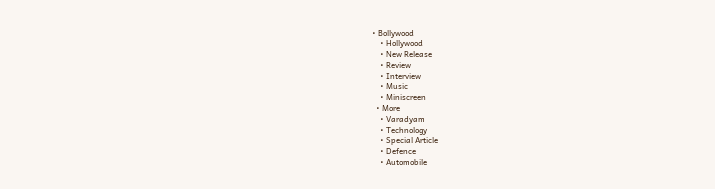• Bollywood
    • Hollywood
    • New Release
    • Review
    • Interview
    • Music
    • Miniscreen
  • More
    • Varadyam
    • Technology
    • Special Article
    • Defence
    • Automobile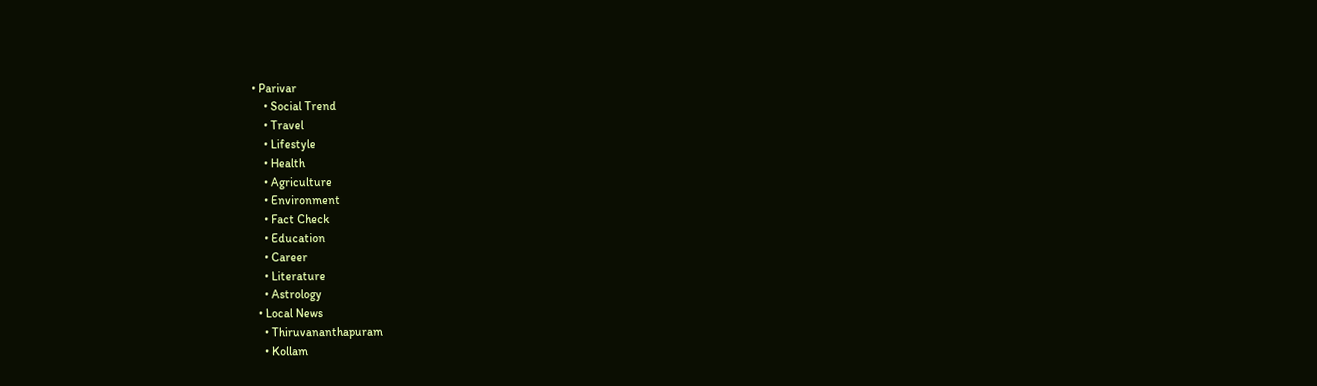• Parivar
    • Social Trend
    • Travel
    • Lifestyle
    • Health
    • Agriculture
    • Environment
    • Fact Check
    • Education
    • Career
    • Literature
    • Astrology
  • Local News
    • Thiruvananthapuram
    • Kollam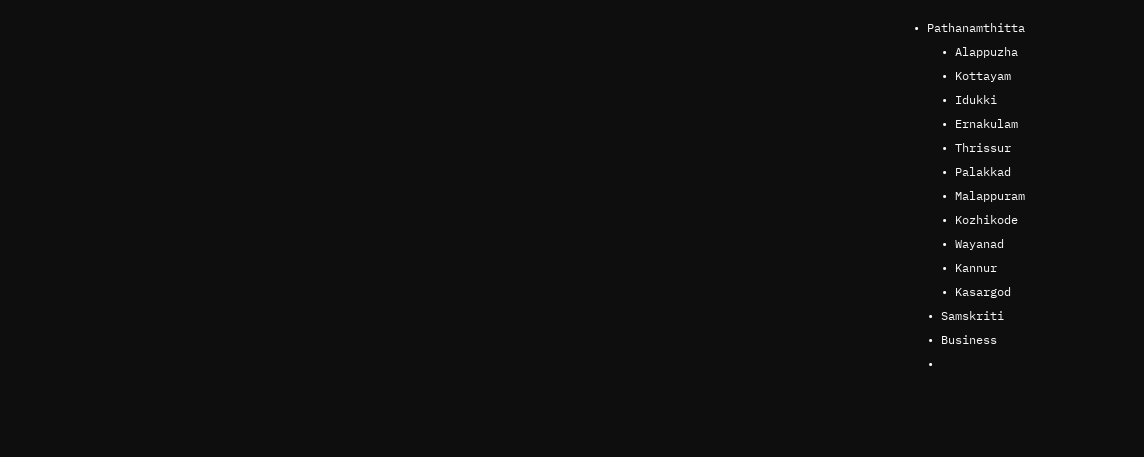• Pathanamthitta
    • Alappuzha
    • Kottayam
    • Idukki
    • Ernakulam
    • Thrissur
    • Palakkad
    • Malappuram
    • Kozhikode
    • Wayanad
    • Kannur
    • Kasargod
  • Samskriti
  • Business
  •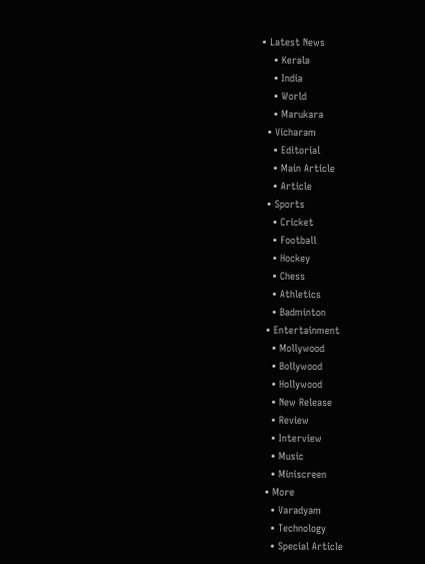• Latest News
    • Kerala
    • India
    • World
    • Marukara
  • Vicharam
    • Editorial
    • Main Article
    • Article
  • Sports
    • Cricket
    • Football
    • Hockey
    • Chess
    • Athletics
    • Badminton
  • Entertainment
    • Mollywood
    • Bollywood
    • Hollywood
    • New Release
    • Review
    • Interview
    • Music
    • Miniscreen
  • More
    • Varadyam
    • Technology
    • Special Article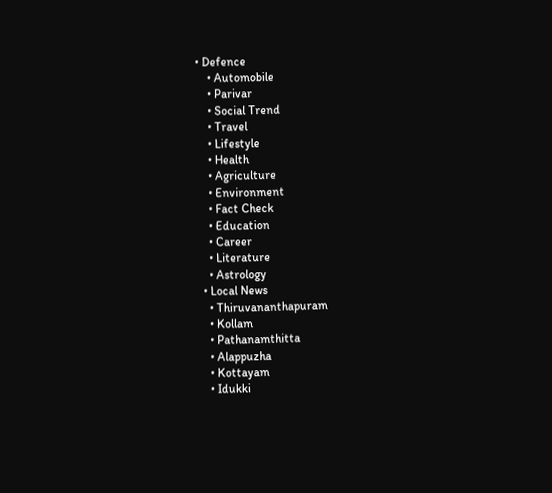• Defence
    • Automobile
    • Parivar
    • Social Trend
    • Travel
    • Lifestyle
    • Health
    • Agriculture
    • Environment
    • Fact Check
    • Education
    • Career
    • Literature
    • Astrology
  • Local News
    • Thiruvananthapuram
    • Kollam
    • Pathanamthitta
    • Alappuzha
    • Kottayam
    • Idukki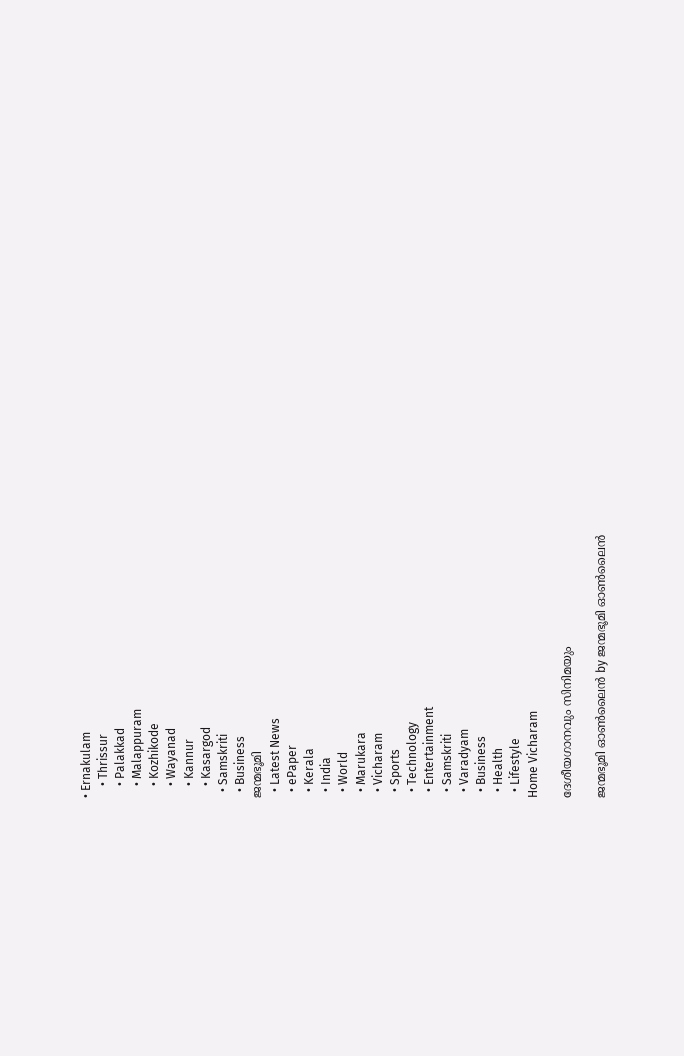• Ernakulam
    • Thrissur
    • Palakkad
    • Malappuram
    • Kozhikode
    • Wayanad
    • Kannur
    • Kasargod
  • Samskriti
  • Business
ജന്മഭൂമി
  • Latest News
  • ePaper
  • Kerala
  • India
  • World
  • Marukara
  • Vicharam
  • Sports
  • Technology
  • Entertainment
  • Samskriti
  • Varadyam
  • Business
  • Health
  • Lifestyle
Home Vicharam

ദേശീയഗാനവും സിനിമയും

ജന്മഭൂമി ഓണ്‍ലൈന്‍ by ജന്മഭൂമി ഓണ്‍ലൈന്‍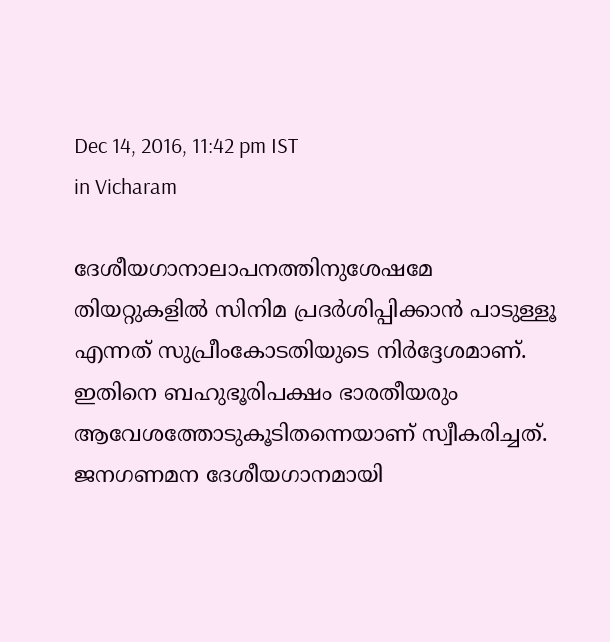Dec 14, 2016, 11:42 pm IST
in Vicharam

ദേശീയഗാനാലാപനത്തിനുശേഷമേ തിയറ്റുകളില്‍ സിനിമ പ്രദര്‍ശിപ്പിക്കാന്‍ പാടുള്ളൂ എന്നത് സുപ്രീംകോടതിയുടെ നിര്‍ദ്ദേശമാണ്. ഇതിനെ ബഹുഭൂരിപക്ഷം ഭാരതീയരും ആവേശത്തോടുകൂടിതന്നെയാണ് സ്വീകരിച്ചത്. ജനഗണമന ദേശീയഗാനമായി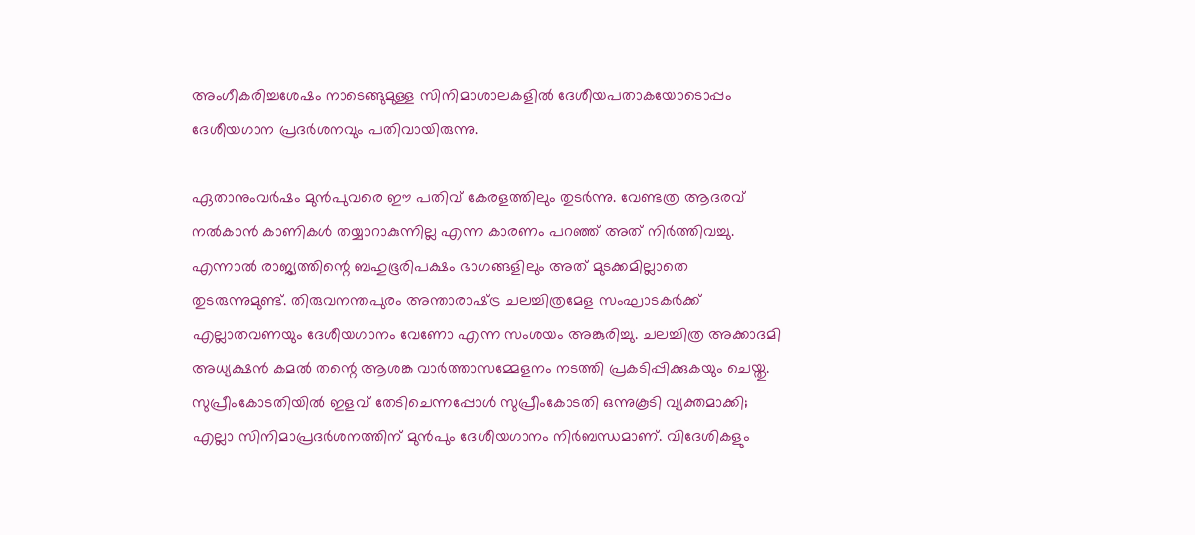അംഗീകരിച്ചശേഷം നാടെങ്ങുമുള്ള സിനിമാശാലകളില്‍ ദേശീയപതാകയോടൊപ്പം ദേശീയഗാന പ്രദര്‍ശനവും പതിവായിരുന്നു.

ഏതാനുംവര്‍ഷം മുന്‍പുവരെ ഈ പതിവ് കേരളത്തിലും തുടര്‍ന്നു. വേണ്ടത്ര ആദരവ് നല്‍കാന്‍ കാണികള്‍ തയ്യാറാകുന്നില്ല എന്ന കാരണം പറഞ്ഞ് അത് നിര്‍ത്തിവച്ചു. എന്നാല്‍ രാജ്യത്തിന്റെ ബഹുഭൂരിപക്ഷം ഭാഗങ്ങളിലും അത് മുടക്കമില്ലാതെ തുടരുന്നുമുണ്ട്. തിരുവനന്തപുരം അന്താരാഷ്‌ട്ര ചലച്ചിത്രമേള സംഘാടകര്‍ക്ക് എല്ലാതവണയും ദേശീയഗാനം വേണോ എന്ന സംശയം അങ്കുരിച്ചു. ചലച്ചിത്ര അക്കാദമി അധ്യക്ഷന്‍ കമല്‍ തന്റെ ആശങ്ക വാര്‍ത്താസമ്മേളനം നടത്തി പ്രകടിപ്പിക്കുകയും ചെയ്തു. സുപ്രീംകോടതിയില്‍ ഇളവ് തേടിചെന്നപ്പോള്‍ സുപ്രീംകോടതി ഒന്നുകൂടി വ്യക്തമാക്കി; എല്ലാ സിനിമാപ്രദര്‍ശനത്തിന് മുന്‍പും ദേശീയഗാനം നിര്‍ബന്ധമാണ്. വിദേശികളും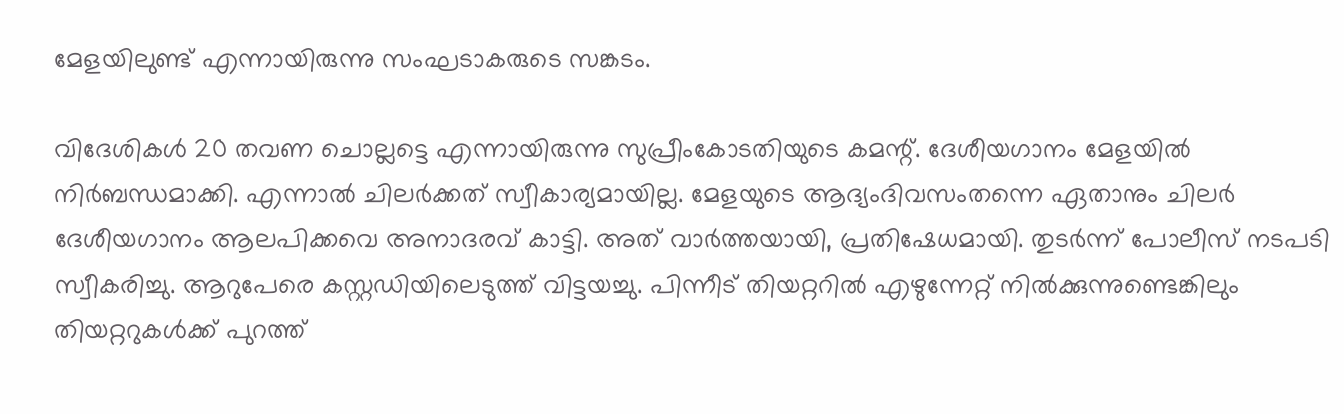മേളയിലുണ്ട് എന്നായിരുന്നു സംഘടാകരുടെ സങ്കടം.

വിദേശികള്‍ 20 തവണ ചൊല്ലട്ടെ എന്നായിരുന്നു സുപ്രീംകോടതിയുടെ കമന്റ്. ദേശീയഗാനം മേളയില്‍ നിര്‍ബന്ധമാക്കി. എന്നാല്‍ ചിലര്‍ക്കത് സ്വീകാര്യമായില്ല. മേളയുടെ ആദ്യംദിവസംതന്നെ ഏതാനും ചിലര്‍ ദേശീയഗാനം ആലപിക്കവെ അനാദരവ് കാട്ടി. അത് വാര്‍ത്തയായി, പ്രതിഷേധമായി. തുടര്‍ന്ന് പോലീസ് നടപടി സ്വീകരിച്ചു. ആറുപേരെ കസ്റ്റഡിയിലെടുത്ത് വിട്ടയച്ചു. പിന്നീട് തിയറ്ററില്‍ എഴുന്നേറ്റ് നില്‍ക്കുന്നുണ്ടെങ്കിലും തിയറ്ററുകള്‍ക്ക് പുറത്ത്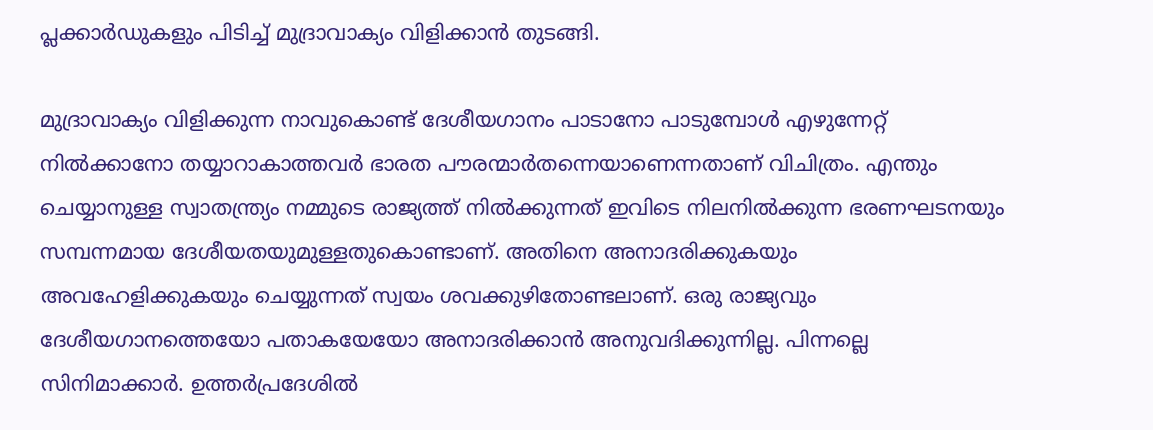പ്ലക്കാര്‍ഡുകളും പിടിച്ച് മുദ്രാവാക്യം വിളിക്കാന്‍ തുടങ്ങി.

മുദ്രാവാക്യം വിളിക്കുന്ന നാവുകൊണ്ട് ദേശീയഗാനം പാടാനോ പാടുമ്പോള്‍ എഴുന്നേറ്റ് നില്‍ക്കാനോ തയ്യാറാകാത്തവര്‍ ഭാരത പൗരന്മാര്‍തന്നെയാണെന്നതാണ് വിചിത്രം. എന്തും ചെയ്യാനുള്ള സ്വാതന്ത്ര്യം നമ്മുടെ രാജ്യത്ത് നില്‍ക്കുന്നത് ഇവിടെ നിലനില്‍ക്കുന്ന ഭരണഘടനയും സമ്പന്നമായ ദേശീയതയുമുള്ളതുകൊണ്ടാണ്. അതിനെ അനാദരിക്കുകയും അവഹേളിക്കുകയും ചെയ്യുന്നത് സ്വയം ശവക്കുഴിതോണ്ടലാണ്. ഒരു രാജ്യവും ദേശീയഗാനത്തെയോ പതാകയേയോ അനാദരിക്കാന്‍ അനുവദിക്കുന്നില്ല. പിന്നല്ലെ സിനിമാക്കാര്‍. ഉത്തര്‍പ്രദേശില്‍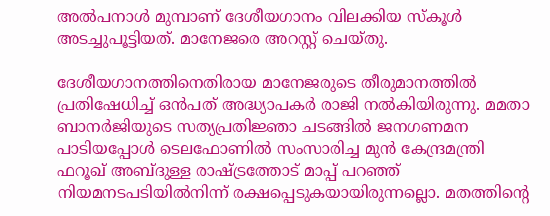അല്‍പനാള്‍ മുമ്പാണ് ദേശീയഗാനം വിലക്കിയ സ്‌കൂള്‍ അടച്ചുപൂട്ടിയത്. മാനേജരെ അറസ്റ്റ് ചെയ്തു.

ദേശീയഗാനത്തിനെതിരായ മാനേജരുടെ തീരുമാനത്തില്‍ പ്രതിഷേധിച്ച് ഒന്‍പത് അദ്ധ്യാപകര്‍ രാജി നല്‍കിയിരുന്നു. മമതാ ബാനര്‍ജിയുടെ സത്യപ്രതിജ്ഞാ ചടങ്ങില്‍ ജനഗണമന പാടിയപ്പോള്‍ ടെലഫോണില്‍ സംസാരിച്ച മുന്‍ കേന്ദ്രമന്ത്രി ഫറൂഖ് അബ്ദുള്ള രാഷ്‌ട്രത്തോട് മാപ്പ് പറഞ്ഞ് നിയമനടപടിയില്‍നിന്ന് രക്ഷപ്പെടുകയായിരുന്നല്ലൊ. മതത്തിന്റെ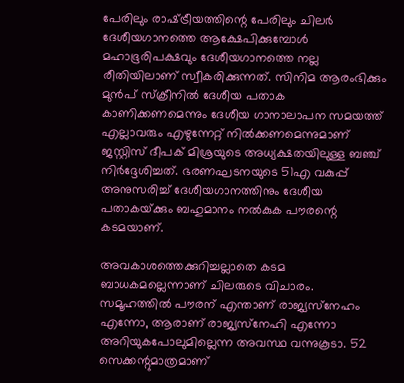പേരിലും രാഷ്‌ട്രീയത്തിന്റെ പേരിലും ചിലര്‍ ദേശീയഗാനത്തെ ആക്ഷേപിക്കുമ്പോള്‍ മഹാഭൂരിപക്ഷവും ദേശീയഗാനത്തെ നല്ല രീതിയിലാണ് സ്വീകരിക്കുന്നത്. സിനിമ ആരംഭിക്കും മുന്‍പ് സ്‌ക്രീനില്‍ ദേശീയ പതാക കാണിക്കണമെന്നും ദേശീയ ഗാനാലാപന സമയത്ത് എല്ലാവരും എഴുന്നേറ്റ് നില്‍ക്കണമെന്നുമാണ് ജസ്റ്റിസ് ദീപക് മിശ്രയുടെ അധ്യക്ഷതയിലുള്ള ബഞ്ച് നിര്‍ദ്ദേശിച്ചത്. ഭരണഘടനയുടെ 51എ വകുപ്പ് അനുസരിച്ച് ദേശീയഗാനത്തിനും ദേശീയ പതാകയ്‌ക്കും ബഹുമാനം നല്‍കുക പൗരന്റെ കടമയാണ്.

അവകാശത്തെക്കുറിച്ചല്ലാതെ കടമ ബാധകമല്ലെന്നാണ് ചിലരുടെ വിചാരം. സമൂഹത്തില്‍ പൗരന് എന്താണ് രാജ്യസ്‌നേഹം എന്നോ, ആരാണ് രാജ്യസ്‌നേഹി എന്നോ അറിയുകപോലുമില്ലെന്ന അവസ്ഥ വന്നുകൂടാ. 52 സെക്കന്റുമാത്രമാണ്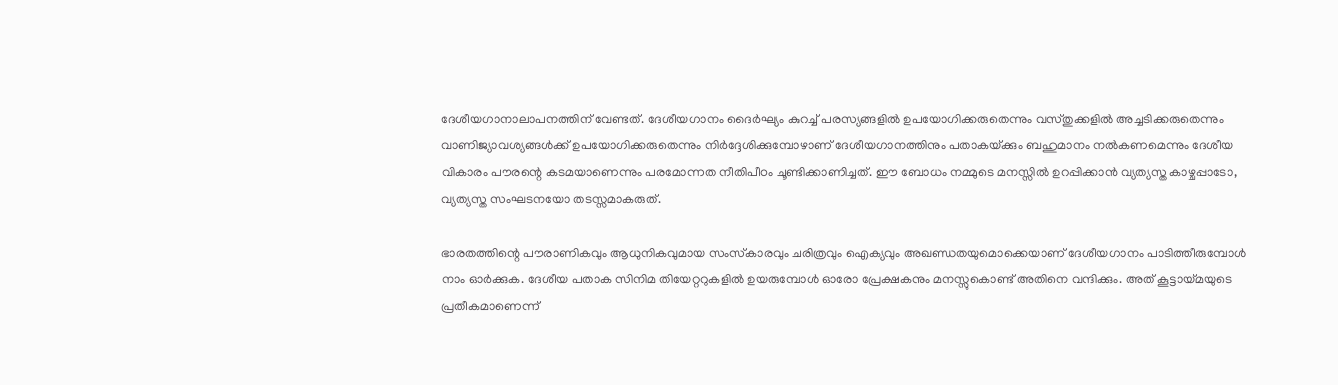ദേശീയഗാനാലാപനത്തിന് വേണ്ടത്. ദേശീയഗാനം ദൈര്‍ഘ്യം കുറച്ച് പരസ്യങ്ങളില്‍ ഉപയോഗിക്കരുതെന്നും വസ്തുക്കളില്‍ അച്ചടിക്കരുതെന്നും വാണിജ്യാവശ്യങ്ങള്‍ക്ക് ഉപയോഗിക്കരുതെന്നും നിര്‍ദ്ദേശിക്കുമ്പോഴാണ് ദേശീയഗാനത്തിനും പതാകയ്‌ക്കും ബഹുമാനം നല്‍കണമെന്നും ദേശീയ വികാരം പൗരന്റെ കടമയാണെന്നും പരമോന്നത നീതിപീഠം ചൂണ്ടിക്കാണിച്ചത്. ഈ ബോധം നമ്മുടെ മനസ്സില്‍ ഉറപ്പിക്കാന്‍ വ്യത്യസ്ത കാഴ്ചപ്പാടോ, വ്യത്യസ്ത സംഘടനയോ തടസ്സമാകരുത്.

ഭാരതത്തിന്റെ പൗരാണികവും ആധുനികവുമായ സംസ്‌കാരവും ചരിത്രവും ഐക്യവും അഖണ്ഡതയുമൊക്കെയാണ് ദേശീയഗാനം പാടിത്തീരുമ്പോള്‍ നാം ഓര്‍ക്കുക. ദേശീയ പതാക സിനിമ തിയേറ്ററുകളില്‍ ഉയരുമ്പോള്‍ ഓരോ പ്രേക്ഷകനും മനസ്സുകൊണ്ട് അതിനെ വന്ദിക്കും. അത് കൂട്ടായ്‌മയുടെ പ്രതീകമാണെന്ന്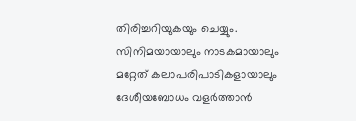തിരിച്ചറിയുകയും ചെയ്യും. സിനിമയായാലും നാടകമായാലും മറ്റേത് കലാപരിപാടികളായാലും ദേശീയബോധം വളര്‍ത്താന്‍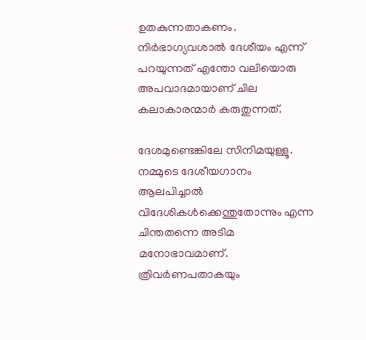ഉതകുന്നതാകണം. നിര്‍ഭാഗ്യവശാല്‍ ദേശീയം എന്ന് പറയുന്നത് എന്തോ വലിയൊരു അപവാദമായാണ് ചില കലാകാരന്മാര്‍ കരുതുന്നത്.

ദേശമുണ്ടെങ്കിലേ സിനിമയുള്ളൂ. നമ്മുടെ ദേശീയഗാനം ആലപിച്ചാല്‍ വിദേശികള്‍ക്കെന്തുതോന്നും എന്ന ചിന്തതന്നെ അടിമ മനോഭാവമാണ്. ത്രിവര്‍ണപതാകയും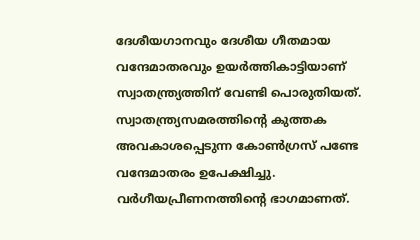ദേശീയഗാനവും ദേശീയ ഗീതമായ വന്ദേമാതരവും ഉയര്‍ത്തികാട്ടിയാണ് സ്വാതന്ത്ര്യത്തിന് വേണ്ടി പൊരുതിയത്. സ്വാതന്ത്ര്യസമരത്തിന്റെ കുത്തക അവകാശപ്പെടുന്ന കോണ്‍ഗ്രസ് പണ്ടേ വന്ദേമാതരം ഉപേക്ഷിച്ചു. വര്‍ഗീയപ്രീണനത്തിന്റെ ഭാഗമാണത്.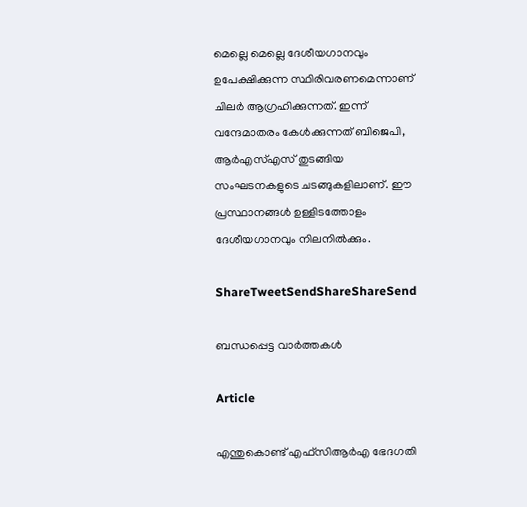മെല്ലെ മെല്ലെ ദേശീയഗാനവും ഉപേക്ഷിക്കുന്ന സ്ഥിരിവരണമെന്നാണ് ചിലര്‍ ആഗ്രഹിക്കുന്നത്. ഇന്ന് വന്ദേമാതരം കേള്‍ക്കുന്നത് ബിജെപി, ആര്‍എസ്എസ് തുടങ്ങിയ സംഘടനകളുടെ ചടങ്ങുകളിലാണ്. ഈ പ്രസ്ഥാനങ്ങള്‍ ഉള്ളിടത്തോളം ദേശീയഗാനവും നിലനില്‍ക്കും.

ShareTweetSendShareShareSend

ബന്ധപ്പെട്ട വാര്‍ത്തകള്‍

Article

എന്തുകൊണ്ട് എഫ്സിആര്‍എ ഭേദഗതി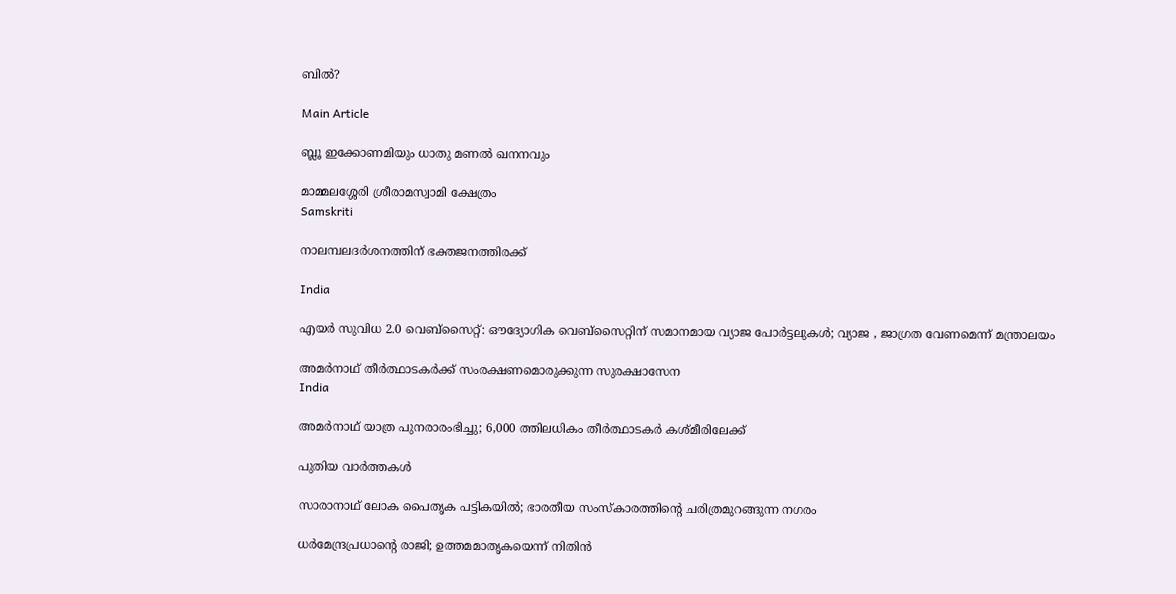ബില്‍?

Main Article

ബ്ലൂ ഇക്കോണമിയും ധാതു മണല്‍ ഖനനവും

മാമ്മലശ്ശേരി ശ്രീരാമസ്വാമി ക്ഷേത്രം
Samskriti

നാലമ്പലദര്‍ശനത്തിന് ഭക്തജനത്തിരക്ക്

India

എയര്‍ സുവിധ 2.0 വെബ്സൈറ്റ്: ഔദ്യോഗിക വെബ്സൈറ്റിന് സമാനമായ വ്യാജ പോര്‍ട്ടലുകള്‍; വ്യാജ , ജാഗ്രത വേണമെന്ന് മന്ത്രാലയം

അമര്‍നാഥ് തീര്‍ത്ഥാടകര്‍ക്ക് സംരക്ഷണമൊരുക്കുന്ന സുരക്ഷാസേന
India

അമര്‍നാഥ് യാത്ര പുനരാരംഭിച്ചു; 6,000 ത്തിലധികം തീര്‍ത്ഥാടകര്‍ കശ്മീരിലേക്ക്

പുതിയ വാര്‍ത്തകള്‍

സാരാനാഥ് ലോക പൈതൃക പട്ടികയില്‍; ഭാരതീയ സംസ്‌കാരത്തിന്റെ ചരിത്രമുറങ്ങുന്ന നഗരം

ധര്‍മേന്ദ്രപ്രധാന്റെ രാജി; ഉത്തമമാതൃകയെന്ന് നിതിന്‍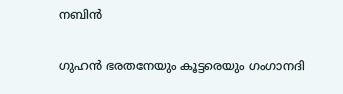നബിന്‍

ഗുഹന്‍ ഭരതനേയും കൂട്ടരെയും ഗംഗാനദി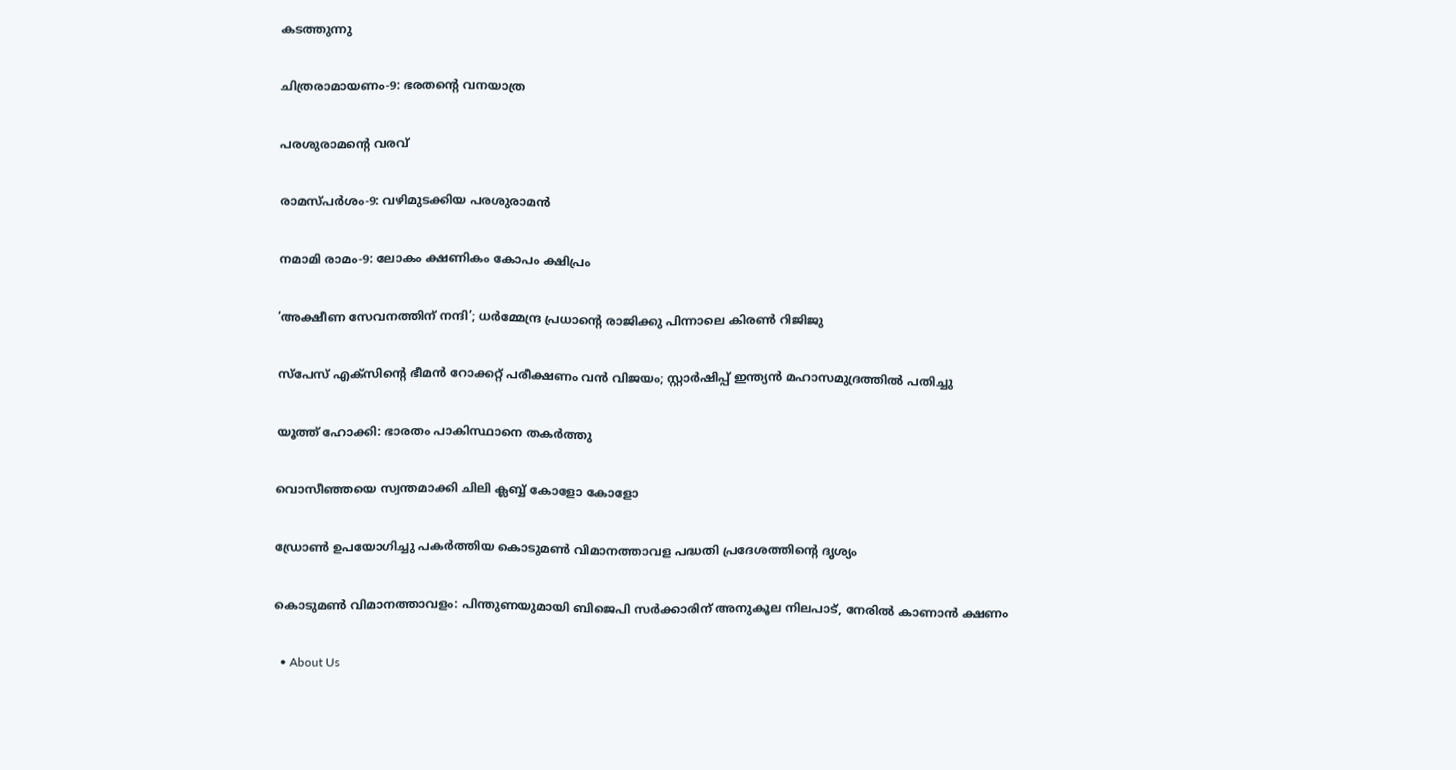കടത്തുന്നു

ചിത്രരാമായണം-9: ഭരതന്റെ വനയാത്ര

പരശുരാമന്റെ വരവ്

രാമസ്പര്‍ശം-9: വഴിമുടക്കിയ പരശുരാമന്‍

നമാമി രാമം-9: ലോകം ക്ഷണികം കോപം ക്ഷിപ്രം

‘അക്ഷീണ സേവനത്തിന് നന്ദി’; ധർമ്മേന്ദ്ര പ്രധാന്റെ രാജിക്കു പിന്നാലെ കിരൺ റിജിജു

സ്പേസ് എക്സിന്റെ ഭീമന്‍ റോക്കറ്റ് പരീക്ഷണം വന്‍ വിജയം; സ്റ്റാര്‍ഷിപ്പ് ഇന്ത്യന്‍ മഹാസമുദ്രത്തില്‍ പതിച്ചു

യൂത്ത് ഹോക്കി: ഭാരതം പാകിസ്ഥാനെ തകര്‍ത്തു

വൊസീഞ്ഞയെ സ്വന്തമാക്കി ചിലി ക്ലബ്ബ് കോളോ കോളോ

ഡ്രോണ്‍ ഉപയോഗിച്ചു പകര്‍ത്തിയ കൊടുമണ്‍ വിമാനത്താവള പദ്ധതി പ്രദേശത്തിന്റെ ദൃശ്യം

കൊടുമണ്‍ വിമാനത്താവളം: പിന്തുണയുമായി ബിജെപി സര്‍ക്കാരിന് അനുകൂല നിലപാട്, നേരില്‍ കാണാന്‍ ക്ഷണം

  • About Us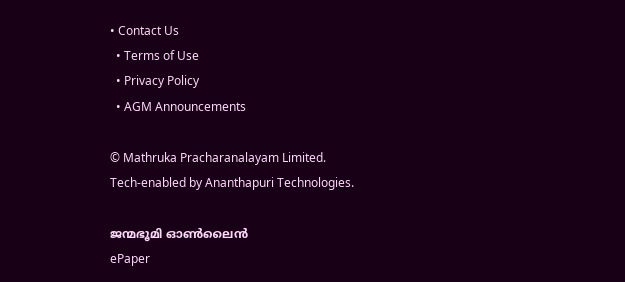• Contact Us
  • Terms of Use
  • Privacy Policy
  • AGM Announcements

© Mathruka Pracharanalayam Limited.
Tech-enabled by Ananthapuri Technologies.

ജന്മഭൂമി ഓണ്‍ലൈന്‍
ePaper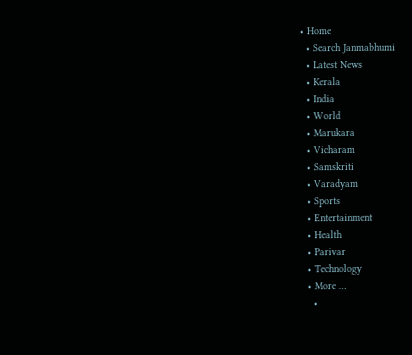• Home
  • Search Janmabhumi
  • Latest News
  • Kerala
  • India
  • World
  • Marukara
  • Vicharam
  • Samskriti
  • Varadyam
  • Sports
  • Entertainment
  • Health
  • Parivar
  • Technology
  • More …
    •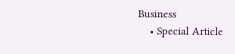Business
    • Special Article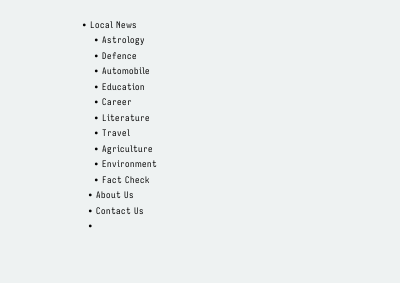• Local News
    • Astrology
    • Defence
    • Automobile
    • Education
    • Career
    • Literature
    • Travel
    • Agriculture
    • Environment
    • Fact Check
  • About Us
  • Contact Us
  •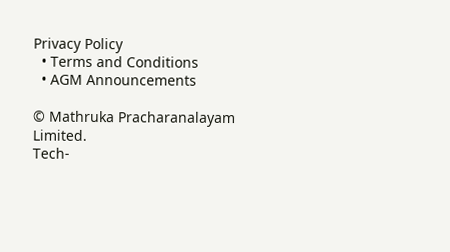Privacy Policy
  • Terms and Conditions
  • AGM Announcements

© Mathruka Pracharanalayam Limited.
Tech-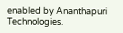enabled by Ananthapuri Technologies.